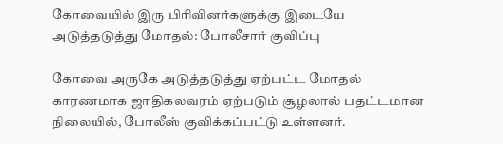கோவையில் இரு பிரிவினர்களுக்கு இடையே அடுத்தடுத்து மோதல்: போலீசார் குவிப்பு

கோவை அருகே அடுத்தடுத்து ஏற்பட்ட மோதல் காரணமாக ஜாதிகலவரம் ஏற்படும் சூழலால் பதட்டமான நிலையில், போலீஸ் குவிக்கப்பட்டு உள்ளனர்.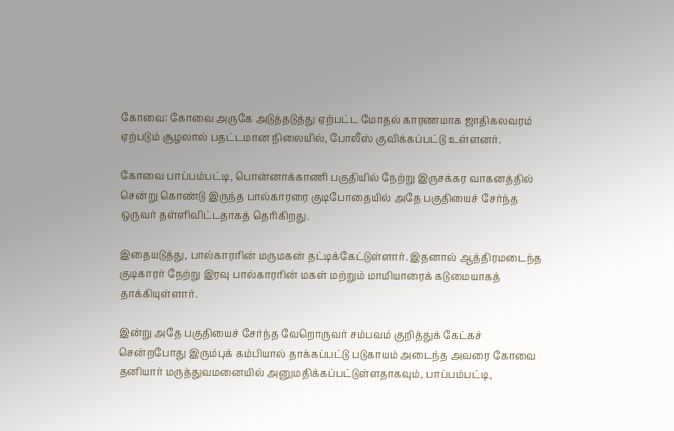கோவை: கோவை அருகே அடுத்தடுத்து ஏற்பட்ட மோதல் காரணமாக ஜாதிகலவரம் ஏற்படும் சூழலால் பதட்டமான நிலையில், போலீஸ் குவிக்கப்பட்டு உள்ளனர்.

கோவை பாப்பம்பட்டி, பொன்னாக்காணி பகுதியில் நேற்று இருசக்கர வாகனத்தில் சென்று கொண்டு இருந்த பால்காரரை குடிபோதையில் அதே பகுதியைச் சேர்ந்த ஒருவர் தள்ளிவிட்டதாகத் தெரிகிறது.

இதையடுத்து, பால்காரரின் மருமகன் தட்டிக்கேட்டுள்ளார். இதனால் ஆத்திரமடைந்த குடிகாரர் நேற்று இரவு பால்காரரின் மகள் மற்றும் மாமியாரைக் கடுமையாகத் தாக்கியுள்ளார்.

இன்று அதே பகுதியைச் சேர்ந்த வேறொருவர் சம்பவம் குறித்துக் கேட்கச் சென்றபோது இரும்புக் கம்பியால் தாக்கப்பட்டு படுகாயம் அடைந்த அவரை கோவை தனியார் மருத்துவமனையில் அனுமதிக்கப்பட்டுள்ளதாகவும், பாப்பம்பட்டி,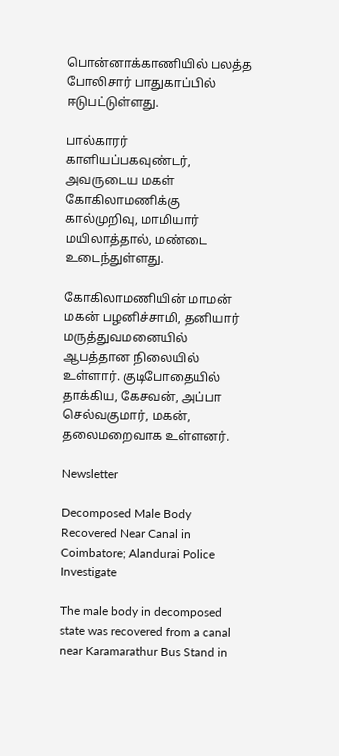பொன்னாக்காணியில் பலத்த போலிசார் பாதுகாப்பில் ஈடுபட்டுள்ளது.

பால்காரர் காளியப்பகவுண்டர், அவருடைய மகள் கோகிலாமணிக்கு கால்முறிவு, மாமியார் மயிலாத்தால், மண்டை உடைந்துள்ளது.

கோகிலாமணியின் மாமன் மகன் பழனிச்சாமி, தனியார் மருத்துவமனையில் ஆபத்தான நிலையில் உள்ளார். குடிபோதையில் தாக்கிய, கேசவன், அப்பா செல்வகுமார், மகன், தலைமறைவாக உள்ளனர்.

Newsletter

Decomposed Male Body Recovered Near Canal in Coimbatore; Alandurai Police Investigate

The male body in decomposed state was recovered from a canal near Karamarathur Bus Stand in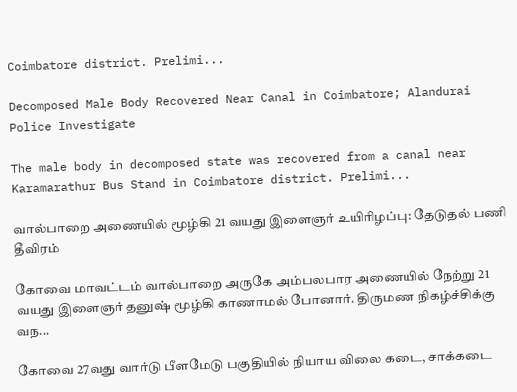Coimbatore district. Prelimi...

Decomposed Male Body Recovered Near Canal in Coimbatore; Alandurai Police Investigate

The male body in decomposed state was recovered from a canal near Karamarathur Bus Stand in Coimbatore district. Prelimi...

வால்பாறை அணையில் மூழ்கி 21 வயது இளைஞர் உயிரிழப்பு: தேடுதல் பணி தீவிரம்

கோவை மாவட்டம் வால்பாறை அருகே அம்பலபார அணையில் நேற்று 21 வயது இளைஞர் தனுஷ் மூழ்கி காணாமல் போனார். திருமண நிகழ்ச்சிக்கு வந...

கோவை 27வது வார்டு பீளமேடு பகுதியில் நியாய விலை கடை, சாக்கடை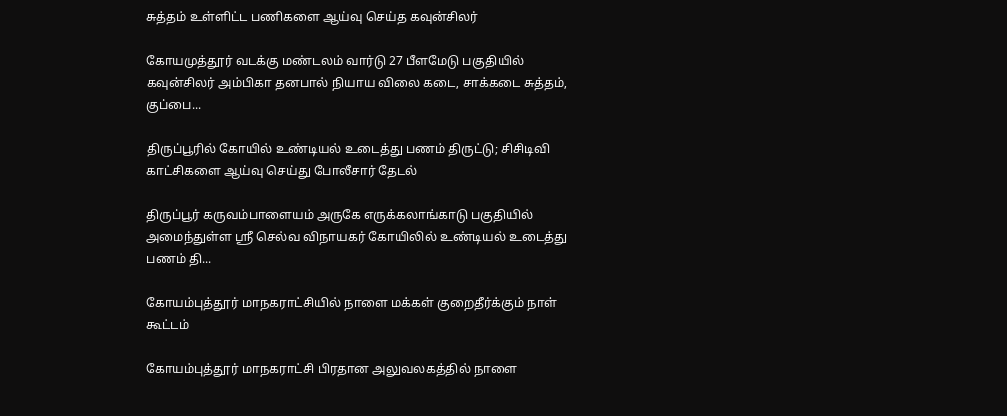சுத்தம் உள்ளிட்ட பணிகளை ஆய்வு செய்த கவுன்சிலர்

கோயமுத்தூர் வடக்கு மண்டலம் வார்டு 27 பீளமேடு பகுதியில் கவுன்சிலர் அம்பிகா தனபால் நியாய விலை கடை, சாக்கடை சுத்தம், குப்பை...

திருப்பூரில் கோயில் உண்டியல் உடைத்து பணம் திருட்டு; சிசிடிவி காட்சிகளை ஆய்வு செய்து போலீசார் தேடல்

திருப்பூர் கருவம்பாளையம் அருகே எருக்கலாங்காடு பகுதியில் அமைந்துள்ள ஸ்ரீ செல்வ விநாயகர் கோயிலில் உண்டியல் உடைத்து பணம் தி...

கோயம்புத்தூர் மாநகராட்சியில் நாளை மக்கள் குறைதீர்க்கும் நாள் கூட்டம்

கோயம்புத்தூர் மாநகராட்சி பிரதான அலுவலகத்தில் நாளை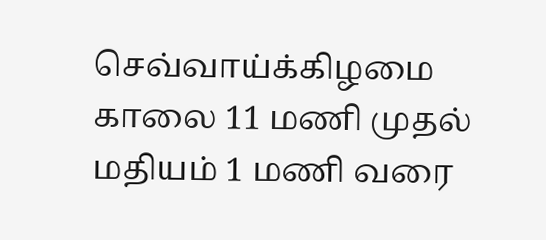செவ்வாய்க்கிழமை காலை 11 மணி முதல் மதியம் 1 மணி வரை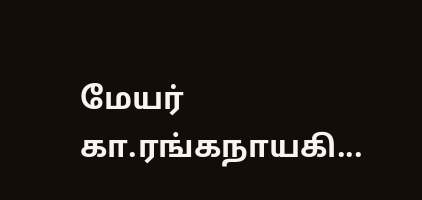மேயர் கா.ரங்கநாயகி...